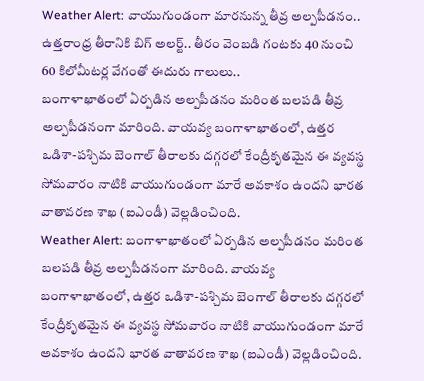Weather Alert: వాయుగుండంగా మారనున్న తీవ్ర అల్పపీడనం.. ఉత్తరాంధ్ర తీరానికి బిగ్ అలర్ట్.. తీరం వెంబడి గంటకు 40 నుంచి 60 కిలోమీటర్ల వేగంతో ఈదురు గాలులు..
బంగాళాఖాతంలో ఏర్పడిన అల్పపీడనం మరింత బలపడి తీవ్ర అల్పపీడనంగా మారింది. వాయవ్య బంగాళాఖాతంలో, ఉత్తర ఒడిశా-పశ్చిమ బెంగాల్ తీరాలకు దగ్గరలో కేంద్రీకృతమైన ఈ వ్యవస్థ సోమవారం నాటికి వాయుగుండంగా మారే అవకాశం ఉందని భారత వాతావరణ శాఖ (ఐఎండీ) వెల్లడించింది.
Weather Alert: బంగాళాఖాతంలో ఏర్పడిన అల్పపీడనం మరింత బలపడి తీవ్ర అల్పపీడనంగా మారింది. వాయవ్య బంగాళాఖాతంలో, ఉత్తర ఒడిశా-పశ్చిమ బెంగాల్ తీరాలకు దగ్గరలో కేంద్రీకృతమైన ఈ వ్యవస్థ సోమవారం నాటికి వాయుగుండంగా మారే అవకాశం ఉందని భారత వాతావరణ శాఖ (ఐఎండీ) వెల్లడించింది.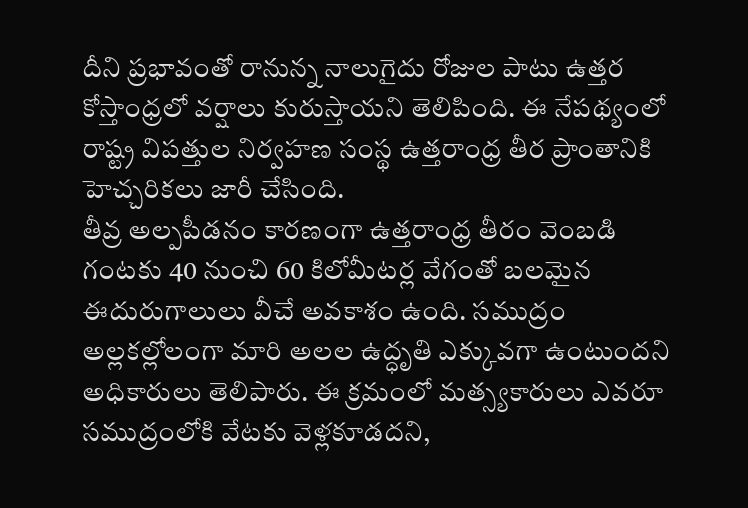దీని ప్రభావంతో రానున్న నాలుగైదు రోజుల పాటు ఉత్తర కోస్తాంధ్రలో వర్షాలు కురుస్తాయని తెలిపింది. ఈ నేపథ్యంలో రాష్ట్ర విపత్తుల నిర్వహణ సంస్థ ఉత్తరాంధ్ర తీర ప్రాంతానికి హెచ్చరికలు జారీ చేసింది.
తీవ్ర అల్పపీడనం కారణంగా ఉత్తరాంధ్ర తీరం వెంబడి గంటకు 40 నుంచి 60 కిలోమీటర్ల వేగంతో బలమైన ఈదురుగాలులు వీచే అవకాశం ఉంది. సముద్రం అల్లకల్లోలంగా మారి అలల ఉద్ధృతి ఎక్కువగా ఉంటుందని అధికారులు తెలిపారు. ఈ క్రమంలో మత్స్యకారులు ఎవరూ సముద్రంలోకి వేటకు వెళ్లకూడదని,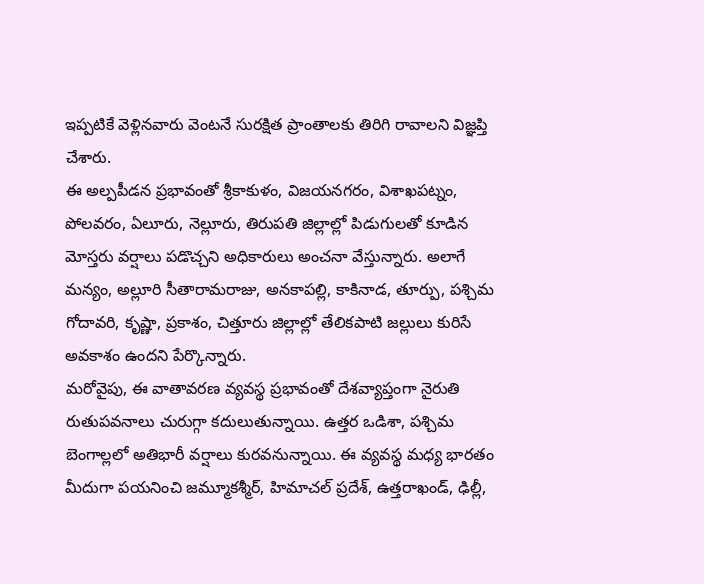ఇప్పటికే వెళ్లినవారు వెంటనే సురక్షిత ప్రాంతాలకు తిరిగి రావాలని విజ్ఞప్తి చేశారు.
ఈ అల్పపీడన ప్రభావంతో శ్రీకాకుళం, విజయనగరం, విశాఖపట్నం, పోలవరం, ఏలూరు, నెల్లూరు, తిరుపతి జిల్లాల్లో పిడుగులతో కూడిన మోస్తరు వర్షాలు పడొచ్చని అధికారులు అంచనా వేస్తున్నారు. అలాగే మన్యం, అల్లూరి సీతారామరాజు, అనకాపల్లి, కాకినాడ, తూర్పు, పశ్చిమ గోదావరి, కృష్ణా, ప్రకాశం, చిత్తూరు జిల్లాల్లో తేలికపాటి జల్లులు కురిసే అవకాశం ఉందని పేర్కొన్నారు.
మరోవైపు, ఈ వాతావరణ వ్యవస్థ ప్రభావంతో దేశవ్యాప్తంగా నైరుతి రుతుపవనాలు చురుగ్గా కదులుతున్నాయి. ఉత్తర ఒడిశా, పశ్చిమ బెంగాల్లలో అతిభారీ వర్షాలు కురవనున్నాయి. ఈ వ్యవస్థ మధ్య భారతం మీదుగా పయనించి జమ్మూకశ్మీర్, హిమాచల్ ప్రదేశ్, ఉత్తరాఖండ్, ఢిల్లీ,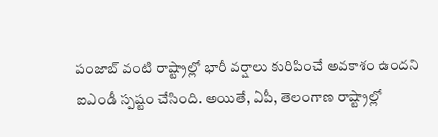పంజాబ్ వంటి రాష్ట్రాల్లో భారీ వర్షాలు కురిపించే అవకాశం ఉందని ఐఎండీ స్పష్టం చేసింది. అయితే, ఏపీ, తెలంగాణ రాష్ట్రాల్లో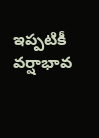ఇప్పటికీ వర్షాభావ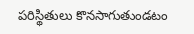పరిస్థితులు కొనసాగుతుండటం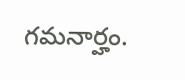గమనార్హం.